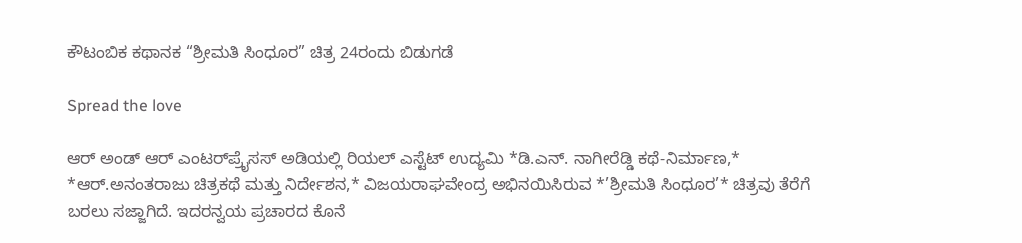ಕೌಟಂಬಿಕ ಕಥಾನಕ “ಶ್ರೀಮತಿ ಸಿಂಧೂರ” ಚಿತ್ರ 24ರಂದು ಬಿಡುಗಡೆ

Spread the love

ಆರ್ ಅಂಡ್ ಆರ್ ಎಂಟರ್‌ಪ್ರೈಸಸ್ ಅಡಿಯಲ್ಲಿ ರಿಯಲ್ ಎಸ್ಟೆಟ್ ಉದ್ಯಮಿ *ಡಿ.ಎನ್. ನಾಗೀರೆಡ್ಡಿ ಕಥೆ-ನಿರ್ಮಾಣ,* *ಆರ್.ಅನಂತರಾಜು ಚಿತ್ರಕಥೆ ಮತ್ತು ನಿರ್ದೇಶನ,* ವಿಜಯರಾಘವೇಂದ್ರ ಅಭಿನಯಿಸಿರುವ *’ಶ್ರೀಮತಿ ಸಿಂಧೂರ’* ಚಿತ್ರವು ತೆರೆಗೆ ಬರಲು ಸಜ್ಜಾಗಿದೆ. ಇದರನ್ವಯ ಪ್ರಚಾರದ ಕೊನೆ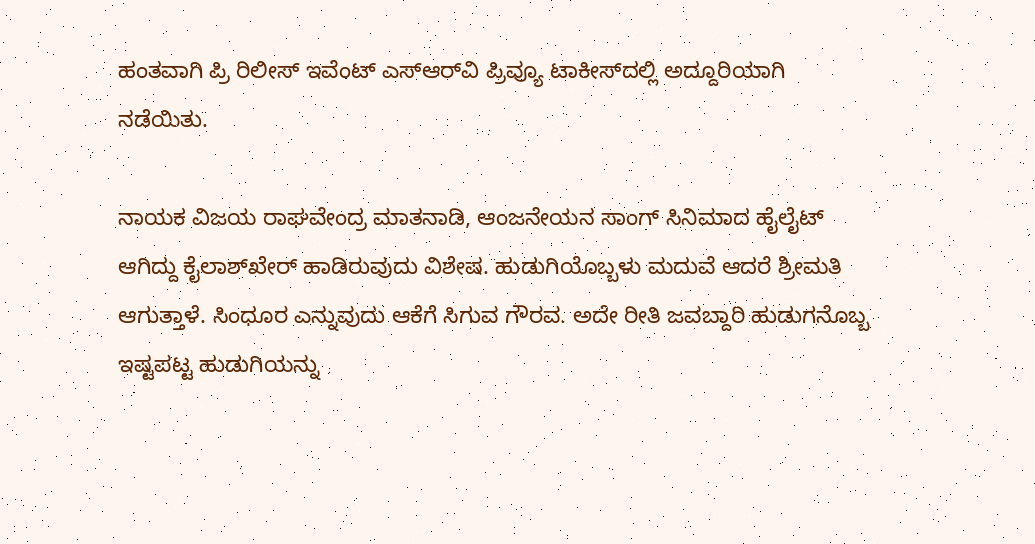ಹಂತವಾಗಿ ಪ್ರಿ ರಿಲೀಸ್ ಇವೆಂಟ್ ಎಸ್‌ಆರ್‌ವಿ ಪ್ರಿವ್ಯೂ ಟಾಕೀಸ್‌ದಲ್ಲಿ ಅದ್ದೂರಿಯಾಗಿ ನಡೆಯಿತು.

ನಾಯಕ ವಿಜಯ ರಾಘವೇಂದ್ರ ಮಾತನಾಡಿ, ಆಂಜನೇಯನ ಸಾಂಗ್ ಸಿನಿಮಾದ ಹೈಲೈಟ್ ಆಗಿದ್ದು ಕೈಲಾಶ್‌ಖೇರ್ ಹಾಡಿರುವುದು ವಿಶೇಷ. ಹುಡುಗಿಯೊಬ್ಬಳು ಮದುವೆ ಆದರೆ ಶ್ರೀಮತಿ ಆಗುತ್ತಾಳೆ. ಸಿಂಧೂರ ಎನ್ನುವುದು ಆಕೆಗೆ ಸಿಗುವ ಗೌರವ. ಅದೇ ರೀತಿ ಜವಬ್ದಾರಿ ಹುಡುಗನೊಬ್ಬ ಇಷ್ಟಪಟ್ಟ ಹುಡುಗಿಯನ್ನು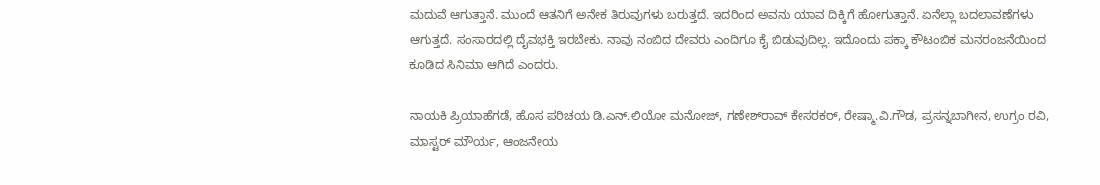ಮದುವೆ ಆಗುತ್ತಾನೆ. ಮುಂದೆ ಆತನಿಗೆ ಅನೇಕ ತಿರುವುಗಳು ಬರುತ್ತದೆ. ಇದರಿಂದ ಅವನು ಯಾವ ದಿಕ್ಕಿಗೆ ಹೋಗುತ್ತಾನೆ. ಏನೆಲ್ಲಾ ಬದಲಾವಣೆಗಳು ಆಗುತ್ತದೆ. ಸಂಸಾರದಲ್ಲಿ ದೈವಭಕ್ತಿ ಇರಬೇಕು. ನಾವು ನಂಬಿದ ದೇವರು ಎಂದಿಗೂ ಕೈ ಬಿಡುವುದಿಲ್ಲ. ಇದೊಂದು ಪಕ್ಕಾ ಕೌಟಂಬಿಕ ಮನರಂಜನೆಯಿಂದ ಕೂಡಿದ ಸಿನಿಮಾ ಆಗಿದೆ ಎಂದರು.

ನಾಯಕಿ ಪ್ರಿಯಾಹೆಗಡೆ, ಹೊಸ ಪರಿಚಯ ಡಿ.ಎನ್.ಲಿಯೋ ಮನೋಜ್, ಗಣೇಶ್‌ರಾವ್ ಕೇಸರಕರ್, ರೇಷ್ಮಾ.ವಿ.ಗೌಡ, ಪ್ರಸನ್ನಬಾಗೀನ, ಉಗ್ರಂ ರವಿ, ಮಾಸ್ಟರ್ ಮೌರ್ಯ, ಆಂಜನೇಯ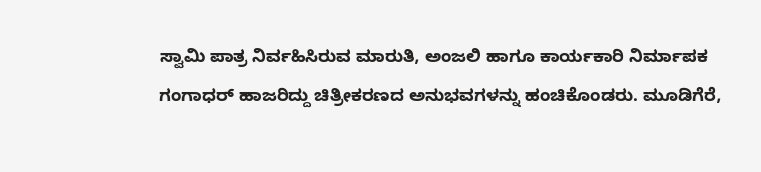ಸ್ವಾಮಿ ಪಾತ್ರ ನಿರ್ವಹಿಸಿರುವ ಮಾರುತಿ, ಅಂಜಲಿ ಹಾಗೂ ಕಾರ್ಯಕಾರಿ ನಿರ್ಮಾಪಕ ಗಂಗಾಧರ್ ಹಾಜರಿದ್ದು ಚಿತ್ರೀಕರಣದ ಅನುಭವಗಳನ್ನು ಹಂಚಿಕೊಂಡರು. ಮೂಡಿಗೆರೆ,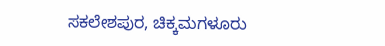ಸಕಲೇಶಪುರ, ಚಿಕ್ಕಮಗಳೂರು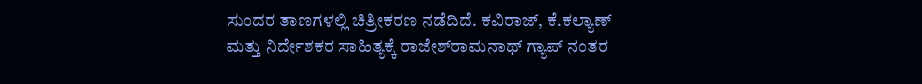ಸುಂದರ ತಾಣಗಳಲ್ಲಿ ಚಿತ್ರೀಕರಣ ನಡೆದಿದೆ. ಕವಿರಾಜ್, ಕೆ.ಕಲ್ಯಾಣ್ ಮತ್ತು ನಿರ್ದೇಶಕರ ಸಾಹಿತ್ಯಕ್ಕೆ ರಾಜೇಶ್‌ರಾಮನಾಥ್ ಗ್ಯಾಪ್ ನಂತರ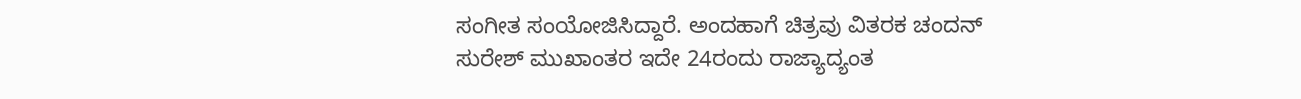ಸಂಗೀತ ಸಂಯೋಜಿಸಿದ್ದಾರೆ. ಅಂದಹಾಗೆ ಚಿತ್ರವು ವಿತರಕ ಚಂದನ್ ಸುರೇಶ್ ಮುಖಾಂತರ ಇದೇ 24ರಂದು ರಾಜ್ಯಾದ್ಯಂತ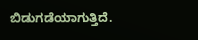ಬಿಡುಗಡೆಯಾಗುತ್ತಿದೆ.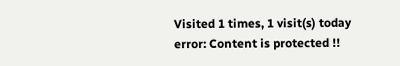Visited 1 times, 1 visit(s) today
error: Content is protected !!